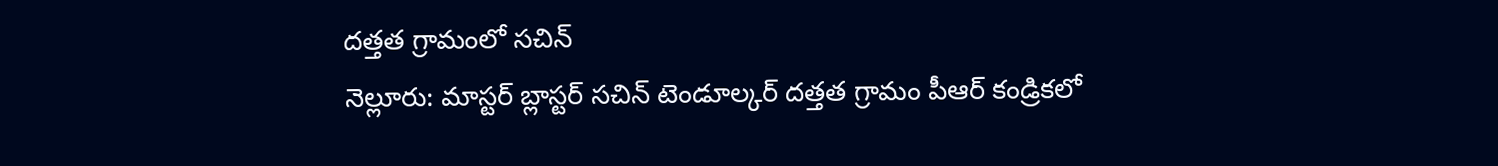దత్తత గ్రామంలో సచిన్
నెల్లూరు: మాస్టర్ బ్లాస్టర్ సచిన్ టెండూల్కర్ దత్తత గ్రామం పీఆర్ కండ్రికలో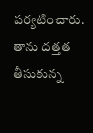పర్యటించారు. తాను దత్తత తీసుకున్న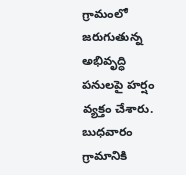గ్రామంలో జరుగుతున్న అభివృద్ధి పనులపై హర్షం వ్యక్తం చేశారు. బుధవారం గ్రామానికి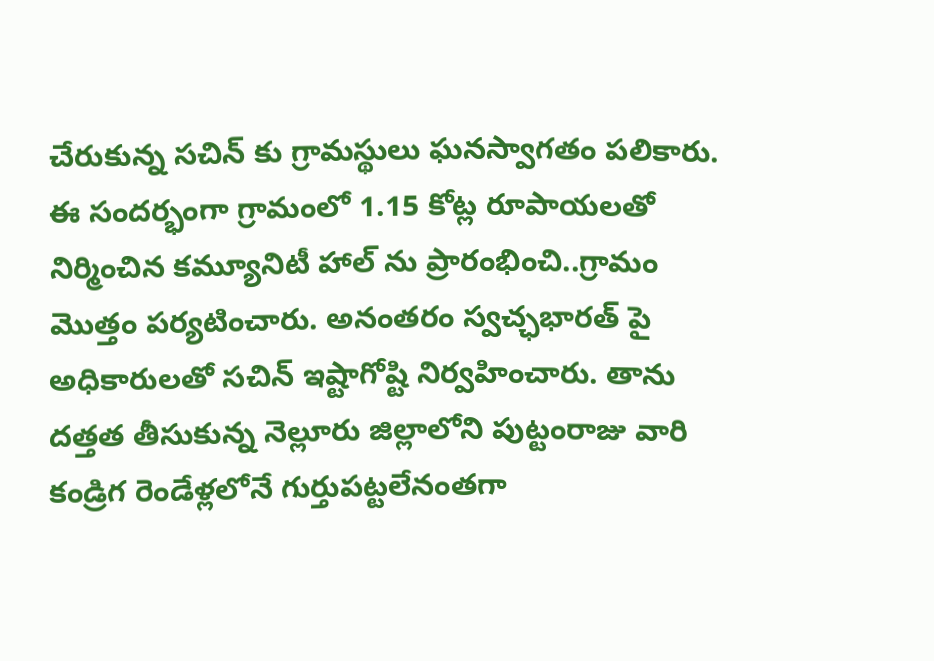చేరుకున్న సచిన్ కు గ్రామస్థులు ఘనస్వాగతం పలికారు. ఈ సందర్భంగా గ్రామంలో 1.15 కోట్ల రూపాయలతో నిర్మించిన కమ్యూనిటీ హాల్ ను ప్రారంభించి..గ్రామం మొత్తం పర్యటించారు. అనంతరం స్వచ్ఛభారత్ పై అధికారులతో సచిన్ ఇష్టాగోష్టి నిర్వహించారు. తాను దత్తత తీసుకున్న నెల్లూరు జిల్లాలోని పుట్టంరాజు వారి కండ్రిగ రెండేళ్లలోనే గుర్తుపట్టలేనంతగా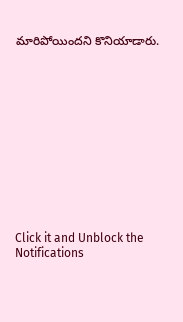మారిపోయిందని కొనియాడారు.












Click it and Unblock the Notifications